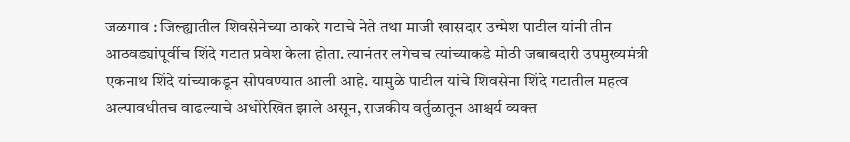जळगाव : जिल्ह्यातील शिवसेनेच्या ठाकरे गटाचे नेते तथा माजी खासदार उन्मेश पाटील यांनी तीन आठवड्यांपूर्वीच शिंदे गटात प्रवेश केला होता. त्यानंतर लगेचच त्यांच्याकडे मोठी जबाबदारी उपमुख्यमंत्री एकनाथ शिंदे यांच्याकडून सोपवण्यात आली आहे. यामुळे पाटील यांचे शिवसेना शिंदे गटातील महत्व अल्पावधीतच वाढल्याचे अधोरेखित झाले असून, राजकीय वर्तुळातून आश्चर्य व्यक्त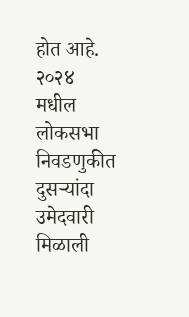होत आहे.
२०२४ मधील लोकसभा निवडणुकीत दुसऱ्यांदा उमेदवारी मिळाली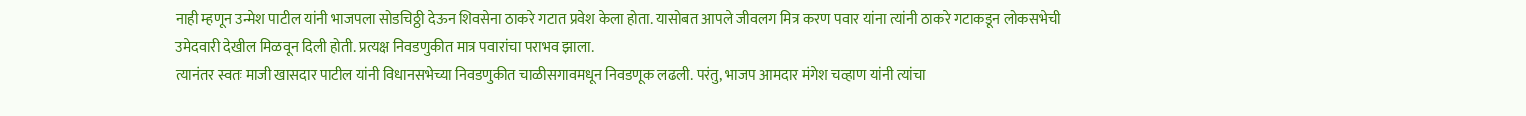नाही म्हणून उन्मेश पाटील यांनी भाजपला सोडचिठ्ठी देऊन शिवसेना ठाकरे गटात प्रवेश केला होता. यासोबत आपले जीवलग मित्र करण पवार यांना त्यांनी ठाकरे गटाकडून लोकसभेची उमेदवारी देखील मिळवून दिली होती. प्रत्यक्ष निवडणुकीत मात्र पवारांचा पराभव झाला.
त्यानंतर स्वतः माजी खासदार पाटील यांनी विधानसभेच्या निवडणुकीत चाळीसगावमधून निवडणूक लढली. परंतु, भाजप आमदार मंगेश चव्हाण यांनी त्यांचा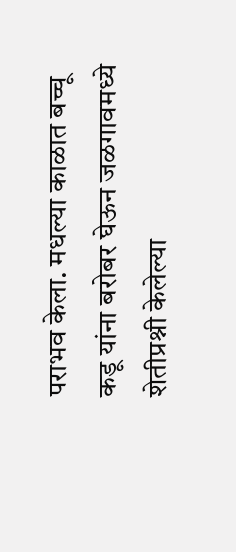पराभव केला. मधल्या काळात बच्चू कडू यांना बरोबर घेऊन जळगावमध्ये शेतीप्रश्नी केलेल्या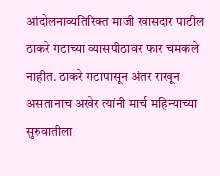आंदोलनाव्यतिरिक्त माजी खासदार पाटील ठाकरे गटाच्या व्यासपीठावर फार चमकले नाहीत. ठाकरे गटापासून अंतर राखून असतानाच अखेर त्यांनी मार्च महिन्याच्या सुरुवातीला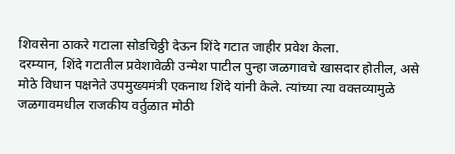शिवसेना ठाकरे गटाला सोडचिठ्ठी देऊन शिंदे गटात जाहीर प्रवेश केला.
दरम्यान, शिंदे गटातील प्रवेशावेळी उन्मेश पाटील पुन्हा जळगावचे खासदार होतील, असे मोठे विधान पक्षनेते उपमुख्यमंत्री एकनाथ शिंदे यांनी केले. त्यांच्या त्या वक्तव्यामुळे जळगावमधील राजकीय वर्तुळात मोठी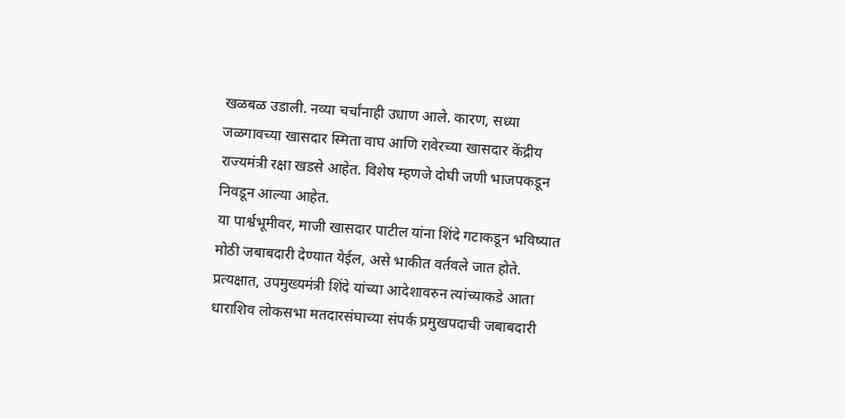खळबळ उडाली. नव्या चर्चांनाही उधाण आले. कारण, सध्या जळगावच्या खासदार स्मिता वाघ आणि रावेरच्या खासदार केंद्रीय राज्यमंत्री रक्षा खडसे आहेत. विशेष म्हणजे दोघी जणी भाजपकडून निवडून आल्या आहेत.
या पार्श्वभूमीवर, माजी खासदार पाटील यांना शिंदे गटाकडून भविष्यात मोठी जबाबदारी देण्यात येईल, असे भाकीत वर्तवले जात होते. प्रत्यक्षात, उपमुख्यमंत्री शिंदे यांच्या आदेशावरुन त्यांच्याकडे आता धाराशिव लोकसभा मतदारसंघाच्या संपर्क प्रमुखपदाची जबाबदारी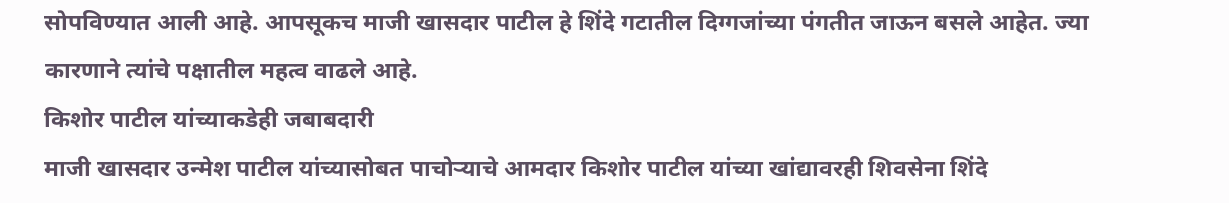सोपविण्यात आली आहे. आपसूकच माजी खासदार पाटील हे शिंदे गटातील दिग्गजांच्या पंगतीत जाऊन बसले आहेत. ज्या कारणाने त्यांचे पक्षातील महत्व वाढले आहे.
किशोर पाटील यांच्याकडेही जबाबदारी
माजी खासदार उन्मेश पाटील यांच्यासोबत पाचोऱ्याचे आमदार किशोर पाटील यांच्या खांद्यावरही शिवसेना शिंदे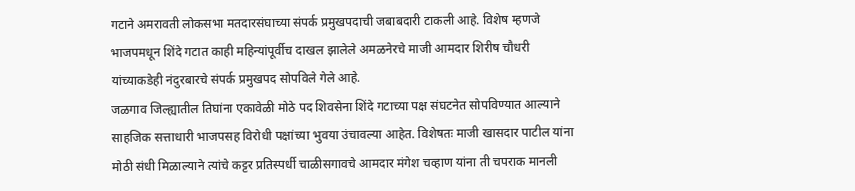गटाने अमरावती लोकसभा मतदारसंघाच्या संपर्क प्रमुखपदाची जबाबदारी टाकली आहे. विशेष म्हणजे भाजपमधून शिंदे गटात काही महिन्यांपूर्वीच दाखल झालेले अमळनेरचे माजी आमदार शिरीष चौधरी यांच्याकडेही नंदुरबारचे संपर्क प्रमुखपद सोपविले गेले आहे.
जळगाव जिल्ह्यातील तिघांना एकावेळी मोठे पद शिवसेना शिंदे गटाच्या पक्ष संघटनेत सोपविण्यात आल्याने साहजिक सत्ताधारी भाजपसह विरोधी पक्षांच्या भुवया उंचावल्या आहेत. विशेषतः माजी खासदार पाटील यांना मोठी संधी मिळाल्याने त्यांचे कट्टर प्रतिस्पर्धी चाळीसगावचे आमदार मंगेश चव्हाण यांना ती चपराक मानली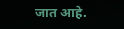जात आहे.